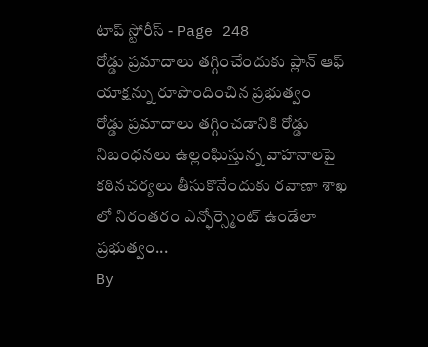టాప్ స్టోరీస్ - Page 248
రోడ్డు ప్రమాదాలు తగ్గించేందుకు ప్లాన్ ఆఫ్ యాక్షన్ను రూపొందించిన ప్రభుత్వం
రోడ్డు ప్రమాదాలు తగ్గించడానికి రోడ్డు నిబంధనలు ఉల్లంఘిస్తున్న వాహనాలపై కఠినచర్యలు తీసుకొనేందుకు రవాణా శాఖ లో నిరంతరం ఎన్ఫోర్స్మెంట్ ఉండేలా ప్రభుత్వం...
By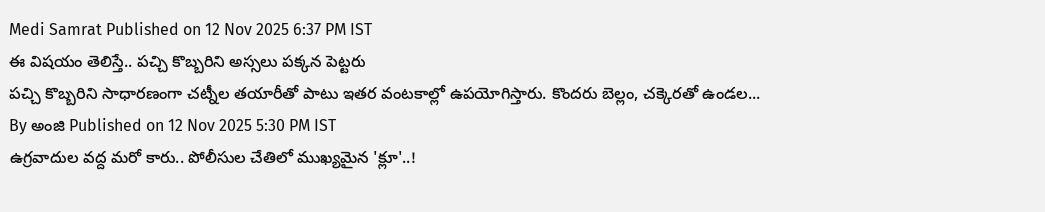Medi Samrat Published on 12 Nov 2025 6:37 PM IST
ఈ విషయం తెలిస్తే.. పచ్చి కొబ్బరిని అస్సలు పక్కన పెట్టరు
పచ్చి కొబ్బరిని సాధారణంగా చట్నీల తయారీతో పాటు ఇతర వంటకాల్లో ఉపయోగిస్తారు. కొందరు బెల్లం, చక్కెరతో ఉండల...
By అంజి Published on 12 Nov 2025 5:30 PM IST
ఉగ్రవాదుల వద్ద మరో కారు.. పోలీసుల చేతిలో ముఖ్యమైన 'క్లూ'..!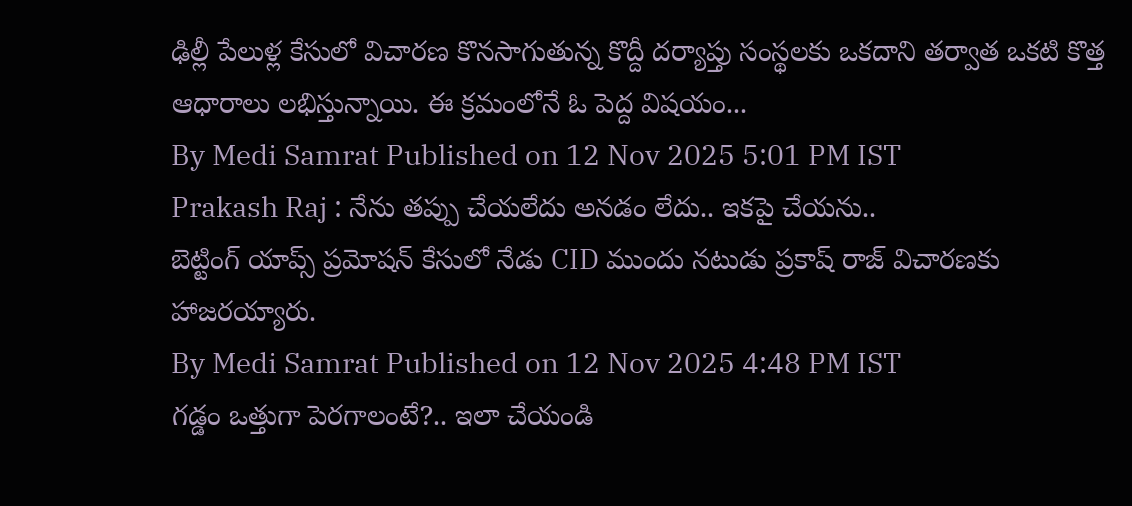ఢిల్లీ పేలుళ్ల కేసులో విచారణ కొనసాగుతున్న కొద్దీ దర్యాప్తు సంస్థలకు ఒకదాని తర్వాత ఒకటి కొత్త ఆధారాలు లభిస్తున్నాయి. ఈ క్రమంలోనే ఓ పెద్ద విషయం...
By Medi Samrat Published on 12 Nov 2025 5:01 PM IST
Prakash Raj : నేను తప్పు చేయలేదు అనడం లేదు.. ఇకపై చేయను..
బెట్టింగ్ యాప్స్ ప్రమోషన్ కేసులో నేడు CID ముందు నటుడు ప్రకాష్ రాజ్ విచారణకు హాజరయ్యారు.
By Medi Samrat Published on 12 Nov 2025 4:48 PM IST
గడ్డం ఒత్తుగా పెరగాలంటే?.. ఇలా చేయండి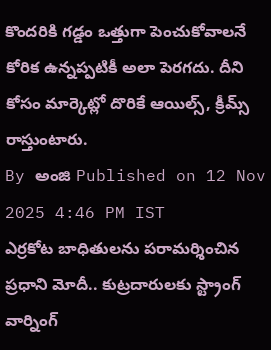కొందరికి గడ్డం ఒత్తుగా పెంచుకోవాలనే కోరిక ఉన్నప్పటికీ అలా పెరగదు. దీని కోసం మార్కెట్లో దొరికే ఆయిల్స్, క్రీమ్స్ రాస్తుంటారు.
By అంజి Published on 12 Nov 2025 4:46 PM IST
ఎర్రకోట బాధితులను పరామర్శించిన ప్రధాని మోదీ.. కుట్రదారులకు స్ట్రాంగ్ వార్నింగ్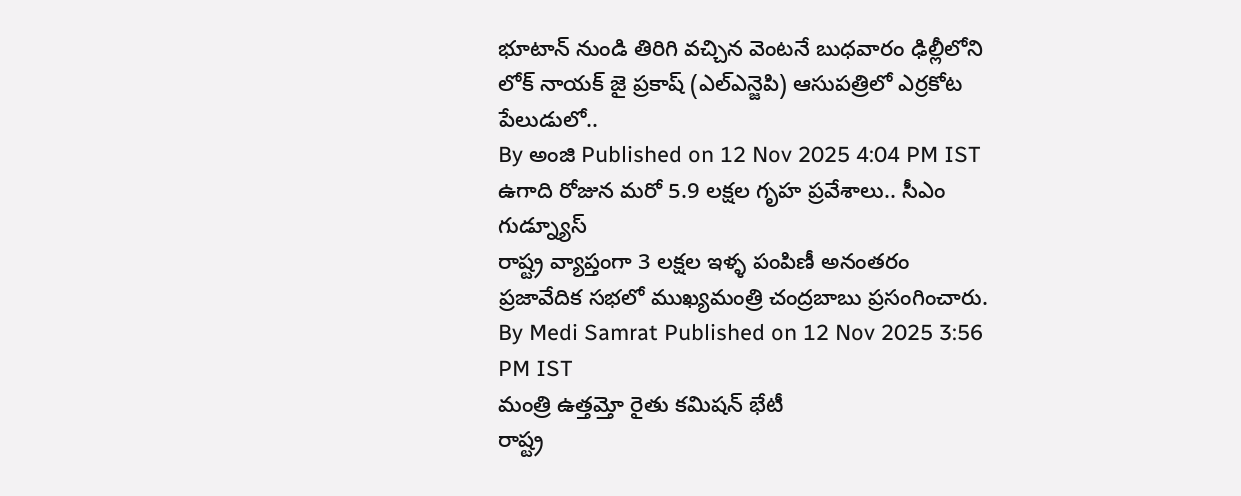భూటాన్ నుండి తిరిగి వచ్చిన వెంటనే బుధవారం ఢిల్లీలోని లోక్ నాయక్ జై ప్రకాష్ (ఎల్ఎన్జెపి) ఆసుపత్రిలో ఎర్రకోట పేలుడులో..
By అంజి Published on 12 Nov 2025 4:04 PM IST
ఉగాది రోజున మరో 5.9 లక్షల గృహ ప్రవేశాలు.. సీఎం గుడ్న్యూస్
రాష్ట్ర వ్యాప్తంగా 3 లక్షల ఇళ్ళ పంపిణీ అనంతరం ప్రజావేదిక సభలో ముఖ్యమంత్రి చంద్రబాబు ప్రసంగించారు.
By Medi Samrat Published on 12 Nov 2025 3:56 PM IST
మంత్రి ఉత్తమ్తో రైతు కమిషన్ భేటీ
రాష్ట్ర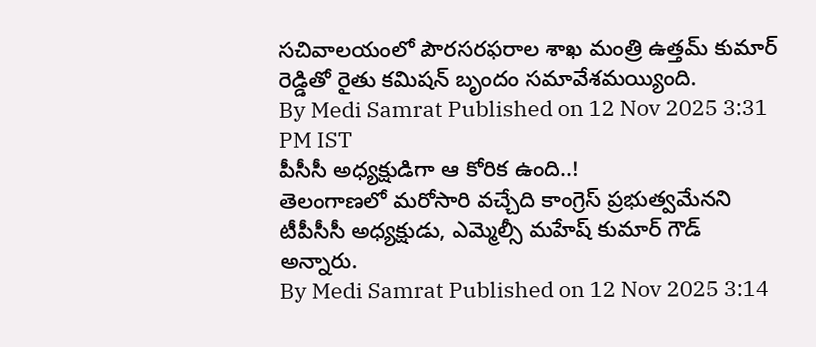సచివాలయంలో పౌరసరఫరాల శాఖ మంత్రి ఉత్తమ్ కుమార్ రెడ్డితో రైతు కమిషన్ బృందం సమావేశమయ్యింది.
By Medi Samrat Published on 12 Nov 2025 3:31 PM IST
పీసీసీ అధ్యక్షుడిగా ఆ కోరిక ఉంది..!
తెలంగాణలో మరోసారి వచ్చేది కాంగ్రెస్ ప్రభుత్వమేనని టీపీసీసీ అధ్యక్షుడు, ఎమ్మెల్సీ మహేష్ కుమార్ గౌడ్ అన్నారు.
By Medi Samrat Published on 12 Nov 2025 3:14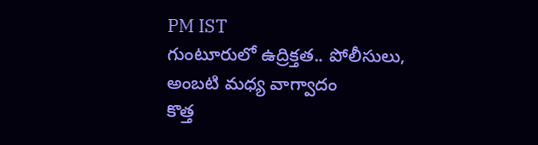PM IST
గుంటూరులో ఉద్రిక్తత.. పోలీసులు, అంబటి మధ్య వాగ్వాదం
కొత్త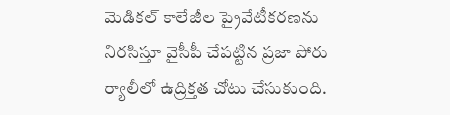మెడికల్ కాలేజీల ప్రైవేటీకరణను నిరసిస్తూ వైసీపీ చేపట్టిన ప్రజా పోరు ర్యాలీలో ఉద్రిక్తత చోటు చేసుకుంది.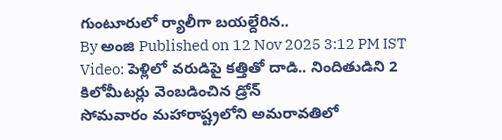గుంటూరులో ర్యాలీగా బయల్దేరిన..
By అంజి Published on 12 Nov 2025 3:12 PM IST
Video: పెళ్లిలో వరుడిపై కత్తితో దాడి.. నిందితుడిని 2 కిలోమీటర్లు వెంబడించిన డ్రోన్
సోమవారం మహారాష్ట్రలోని అమరావతిలో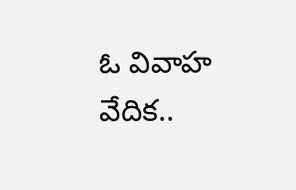ఓ వివాహ వేదిక..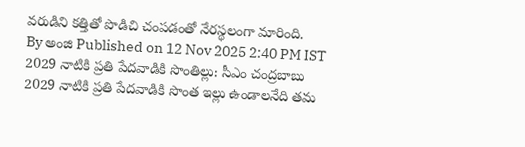వరుడిని కత్తితో పొడిచి చంపడంతో నేరస్థలంగా మారింది.
By అంజి Published on 12 Nov 2025 2:40 PM IST
2029 నాటికి ప్రతి పేదవాడికి సొంతిల్లు: సీఎం చంద్రబాబు
2029 నాటికి ప్రతి పేదవాడికి సొంత ఇల్లు ఉండాలనేది తమ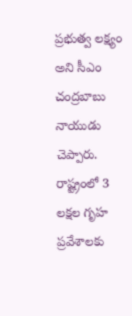ప్రభుత్వ లక్ష్యం అని సీఎం చంద్రబాబు నాయుడు చెప్పారు. రాష్ట్రంలో 3 లక్షల గృహ ప్రవేశాలకు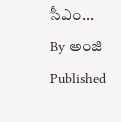సీఎం...
By అంజి Published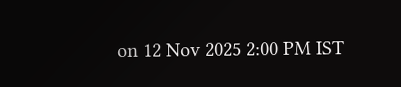on 12 Nov 2025 2:00 PM IST